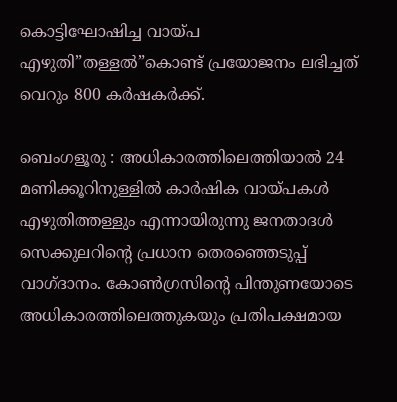കൊട്ടിഘോഷിച്ച വായ്പ എഴുതി”തള്ളൽ”കൊണ്ട് പ്രയോജനം ലഭിച്ചത് വെറും 800 കർഷകർക്ക്.

ബെംഗളൂരു : അധികാരത്തിലെത്തിയാൽ 24 മണിക്കൂറിനുള്ളിൽ കാർഷിക വായ്പകൾ എഴുതിത്തള്ളും എന്നായിരുന്നു ജനതാദൾ സെക്കുലറിന്റെ പ്രധാന തെരഞ്ഞെടുപ്പ് വാഗ്ദാനം. കോൺഗ്രസിന്റെ പിന്തുണയോടെ അധികാരത്തിലെത്തുകയും പ്രതിപക്ഷമായ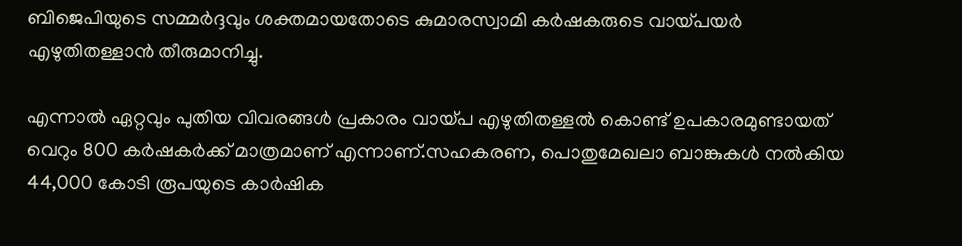ബിജെപിയുടെ സമ്മർദ്ദവും ശക്തമായതോടെ കുമാരസ്വാമി കർഷകരുടെ വായ്പയർ എഴുതിതള്ളാൻ തീരുമാനിച്ചു.

എന്നാൽ ഏറ്റവും പുതിയ വിവരങ്ങൾ പ്രകാരം വായ്പ എഴുതിതള്ളൽ കൊണ്ട് ഉപകാരമുണ്ടായത് വെറും 800 കർഷകർക്ക് മാത്രമാണ് എന്നാണ്.സഹകരണ, പൊതുമേഖലാ ബാങ്കുകൾ നൽകിയ 44,000 കോടി രൂപയുടെ കാർഷിക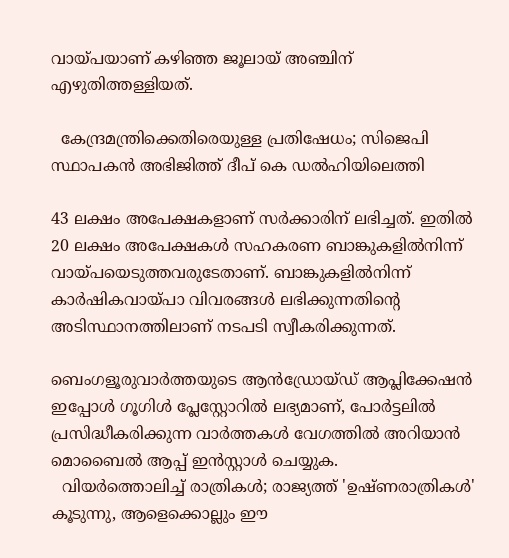വായ്പയാണ് കഴിഞ്ഞ ജൂലായ് അഞ്ചിന് എഴുതിത്തള്ളിയത്.

  കേന്ദ്രമന്ത്രിക്കെതിരെയുള്ള പ്രതിഷേധം; സിജെപി സ്ഥാപകൻ അഭിജിത്ത് ദീപ് കെ ഡൽഹിയിലെത്തി

43 ലക്ഷം അപേക്ഷകളാണ് സർക്കാരിന് ലഭിച്ചത്. ഇതിൽ 20 ലക്ഷം അപേക്ഷകൾ സഹകരണ ബാങ്കുകളിൽനിന്ന് വായ്പയെടുത്തവരുടേതാണ്. ബാങ്കുകളിൽനിന്ന്‌ കാർഷികവായ്പാ വിവരങ്ങൾ ലഭിക്കുന്നതിന്റെ അടിസ്ഥാനത്തിലാണ് നടപടി സ്വീകരിക്കുന്നത്.

ബെംഗളൂരുവാർത്തയുടെ ആൻഡ്രോയ്ഡ് ആപ്ലിക്കേഷൻ ഇപ്പോൾ ഗൂഗിൾ പ്ലേസ്റ്റോറിൽ ലഭ്യമാണ്, പോർട്ടലിൽ പ്രസിദ്ധീകരിക്കുന്ന വാർത്തകൾ വേഗത്തിൽ അറിയാൻ മൊബൈൽ ആപ്പ് ഇൻസ്റ്റാൾ ചെയ്യുക.
  വിയർത്തൊലിച്ച് രാത്രികൾ; രാജ്യത്ത് 'ഉഷ്ണരാത്രികൾ' കൂടുന്നു, ആളെക്കൊല്ലും ഈ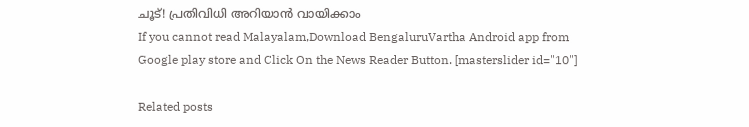ചൂട്! പ്രതിവിധി അറിയാൻ വായിക്കാം
If you cannot read Malayalam,Download BengaluruVartha Android app from Google play store and Click On the News Reader Button. [masterslider id="10"]

Related posts